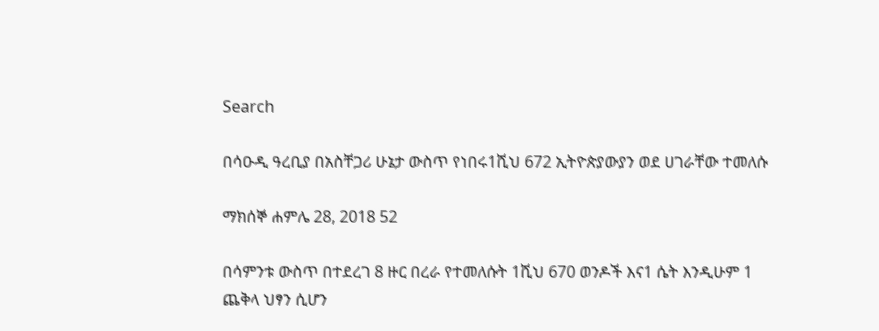Search

በሳዑዲ ዓረቢያ በአስቸጋሪ ሁኔታ ውስጥ የነበሩ1ሺህ 672 ኢትዮጵያውያን ወደ ሀገራቸው ተመለሱ

ማክሰኞ ሐምሌ 28, 2018 52

በሳምንቱ ውስጥ በተደረገ 8 ዙር በረራ የተመለሱት 1ሺህ 670 ወንዶች እና1 ሴት እንዲሁም 1 ጨቅላ ህፃን ሲሆን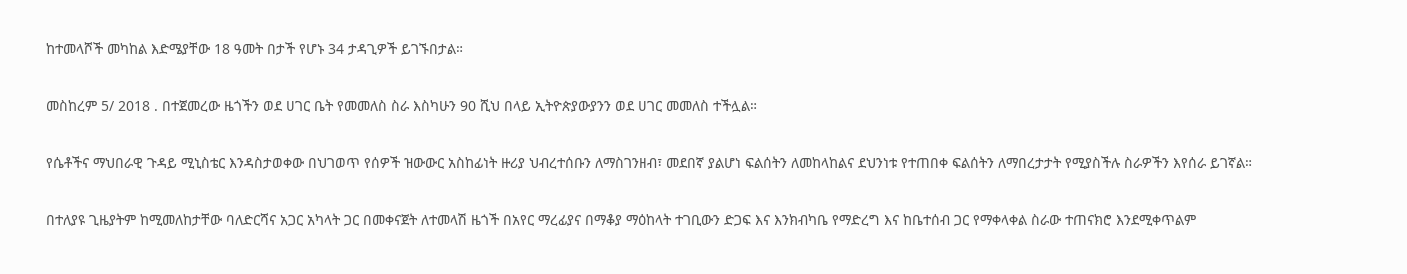ከተመላሾች መካከል እድሜያቸው 18 ዓመት በታች የሆኑ 34 ታዳጊዎች ይገኙበታል።

መስከረም 5/ 2018 . በተጀመረው ዜጎችን ወደ ሀገር ቤት የመመለስ ስራ እስካሁን 90 ሺህ በላይ ኢትዮጵያውያንን ወደ ሀገር መመለስ ተችሏል።

የሴቶችና ማህበራዊ ጉዳይ ሚኒስቴር እንዳስታወቀው በህገወጥ የሰዎች ዝውውር አስከፊነት ዙሪያ ህብረተሰቡን ለማስገንዘብ፣ መደበኛ ያልሆነ ፍልሰትን ለመከላከልና ደህንነቱ የተጠበቀ ፍልሰትን ለማበረታታት የሚያስችሉ ስራዎችን እየሰራ ይገኛል።

በተለያዩ ጊዜያትም ከሚመለከታቸው ባለድርሻና አጋር አካላት ጋር በመቀናጀት ለተመላሽ ዜጎች በአየር ማረፊያና በማቆያ ማዕከላት ተገቢውን ድጋፍ እና እንክብካቤ የማድረግ እና ከቤተሰብ ጋር የማቀላቀል ስራው ተጠናክሮ እንደሚቀጥልም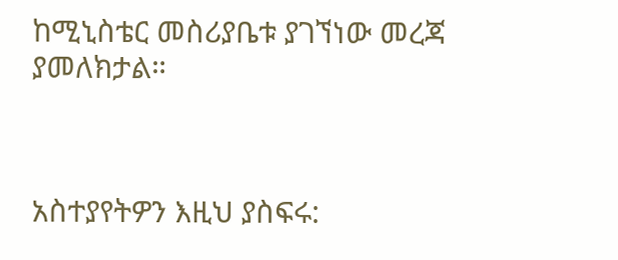ከሚኒስቴር መስሪያቤቱ ያገኘነው መረጃ ያመለክታል።



አስተያየትዎን እዚህ ያስፍሩ: